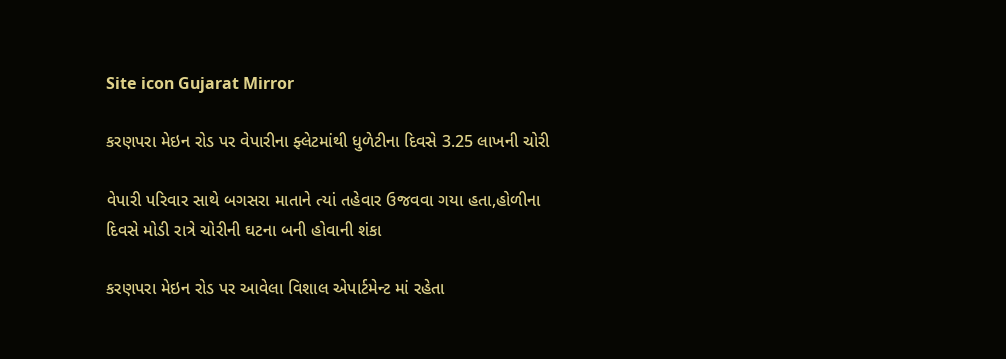Site icon Gujarat Mirror

કરણપરા મેઇન રોડ પર વેપારીના ફ્લેટમાંથી ધુળેટીના દિવસે 3.25 લાખની ચોરી

વેપારી પરિવાર સાથે બગસરા માતાને ત્યાં તહેવાર ઉજવવા ગયા હતા,હોળીના દિવસે મોડી રાત્રે ચોરીની ઘટના બની હોવાની શંકા

કરણપરા મેઇન રોડ પર આવેલા વિશાલ એપાર્ટમેન્ટ માં રહેતા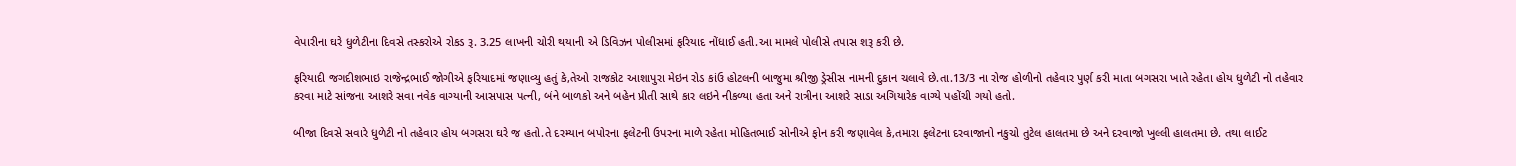વેપારીના ઘરે ધુળેટીના દિવસે તસ્કરોએ રોકડ રૂ. 3.25 લાખની ચોરી થયાની એ ડિવિઝન પોલીસમાં ફરિયાદ નોંધાઈ હતી.આ મામલે પોલીસે તપાસ શરૂ કરી છે.

ફરિયાદી જગદીશભાઇ રાજેન્દ્રભાઈ જોગીએ ફરિયાદમાં જણાવ્યુ હતું કે,તેઓ રાજકોટ આશાપુરા મેઇન રોડ કાંઉ હોટલની બાજુમા શ્રીજી ડ્રેસીસ નામની દુકાન ચલાવે છે.તા.13/3 ના રોજ હોળીનો તહેવાર પુર્ણ કરી માતા બગસરા ખાતે રહેતા હોય ધુળેટી નો તહેવાર કરવા માટે સાંજના આશરે સવા નવેક વાગ્યાની આસપાસ પત્ની, બંને બાળકો અને બહેન પ્રીતી સાથે કાર લઇને નીકળ્યા હતા અને રાત્રીના આશરે સાડા અગિયારેક વાગ્યે પહોંચી ગયો હતો.

બીજા દિવસે સવારે ધુળેટી નો તહેવાર હોય બગસરા ઘરે જ હતો.તે દરમ્યાન બપોરના ફલેટની ઉપરના માળે રહેતા મોહિતભાઈ સોનીએ ફોન કરી જણાવેલ કે,તમારા ફલેટના દરવાજાનો નકુચો તુટેલ હાલતમા છે અને દરવાજો ખુલ્લી હાલતમા છે. તથા લાઈટ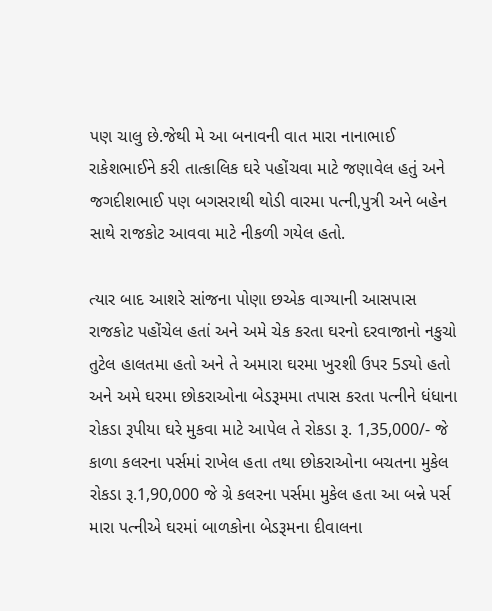પણ ચાલુ છે.જેથી મે આ બનાવની વાત મારા નાનાભાઈ રાકેશભાઈને કરી તાત્કાલિક ઘરે પહોંચવા માટે જણાવેલ હતું અને જગદીશભાઈ પણ બગસરાથી થોડી વારમા પત્ની,પુત્રી અને બહેન સાથે રાજકોટ આવવા માટે નીકળી ગયેલ હતો.

ત્યાર બાદ આશરે સાંજના પોણા છએક વાગ્યાની આસપાસ રાજકોટ પહોંચેલ હતાં અને અમે ચેક કરતા ઘરનો દરવાજાનો નકુચો તુટેલ હાલતમા હતો અને તે અમારા ઘરમા ખુરશી ઉપર 5ડ્યો હતો અને અમે ઘરમા છોકરાઓના બેડરૂમમા તપાસ કરતા પત્નીને ધંધાના રોકડા રૂપીયા ઘરે મુકવા માટે આપેલ તે રોકડા રૂ. 1,35,000/- જે કાળા કલરના પર્સમાં રાખેલ હતા તથા છોકરાઓના બચતના મુકેલ રોકડા રૂ.1,90,000 જે ગ્રે કલરના પર્સમા મુકેલ હતા આ બન્ને પર્સ મારા પત્નીએ ઘરમાં બાળકોના બેડરૂમના દીવાલના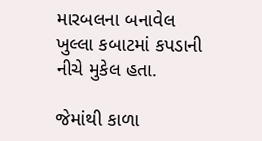મારબલના બનાવેલ ખુલ્લા કબાટમાં કપડાની નીચે મુકેલ હતા.

જેમાંથી કાળા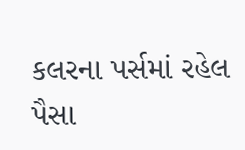કલરના પર્સમાં રહેલ પૈસા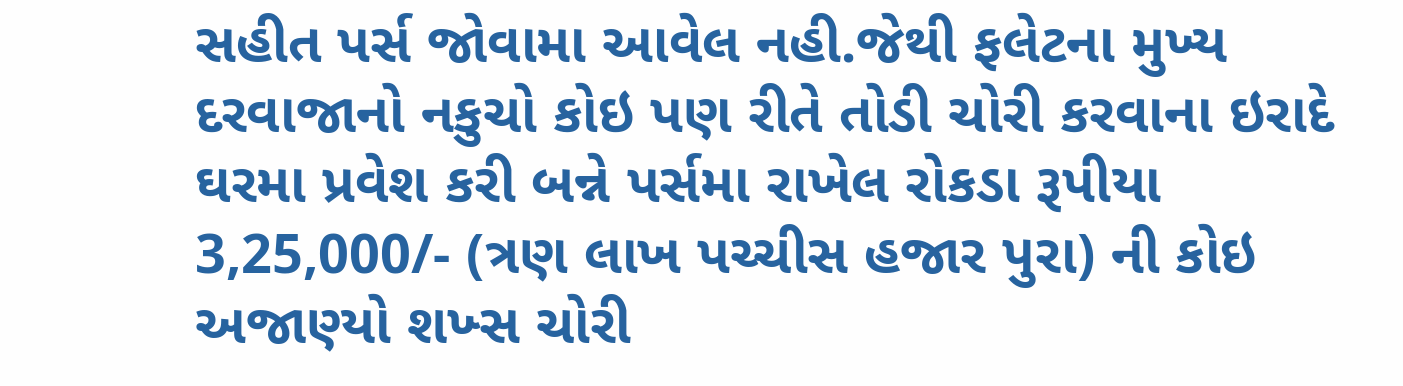સહીત પર્સ જોવામા આવેલ નહી.જેથી ફલેટના મુખ્ય દરવાજાનો નકુચો કોઇ પણ રીતે તોડી ચોરી કરવાના ઇરાદે ઘરમા પ્રવેશ કરી બન્ને પર્સમા રાખેલ રોકડા રૂપીયા 3,25,000/- (ત્રણ લાખ પચ્ચીસ હજાર પુરા) ની કોઇ અજાણ્યો શખ્સ ચોરી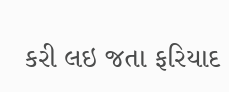કરી લઇ જતા ફરિયાદ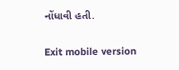નોંધાવી હતી.

Exit mobile version